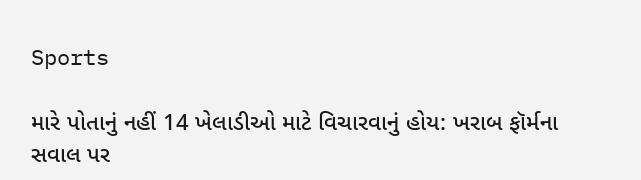Sports

મારે પોતાનું નહીં 14 ખેલાડીઓ માટે વિચારવાનું હોય: ખરાબ ફૉર્મના સવાલ પર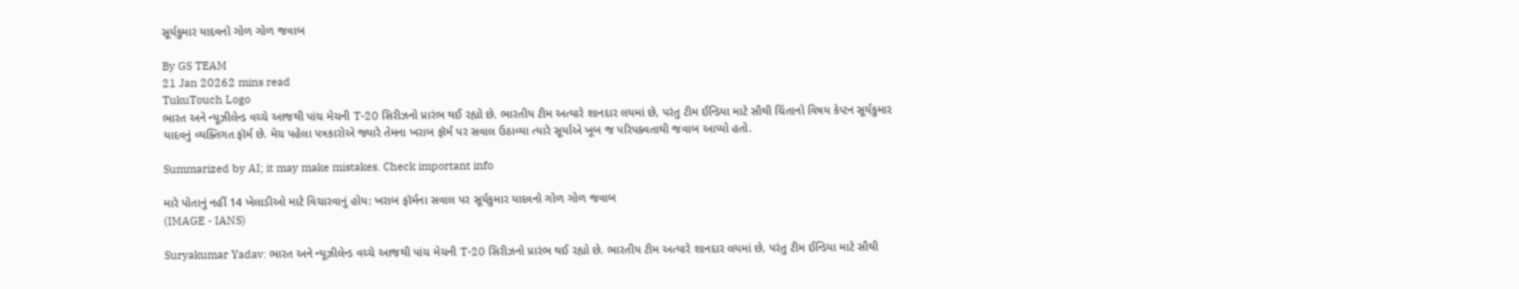સૂર્યકુમાર યાદવનો ગોળ ગોળ જવાબ

By GS TEAM
21 Jan 20262 mins read
TukuTouch Logo
ભારત અને ન્યૂઝીલેન્ડ વચ્ચે આજથી પાંચ મેચની T-20 સિરીઝનો પ્રારંભ થઈ રહ્યો છે. ભારતીય ટીમ અત્યારે શાનદાર લયમાં છે, પરંતુ ટીમ ઈન્ડિયા માટે સૌથી ચિંતાનો વિષય કેપ્ટન સૂર્યકુમાર યાદવનું વ્યક્તિગત ફૉર્મ છે. મેચ પહેલા પત્રકારોએ જ્યારે તેમના ખરાબ ફૉર્મ પર સવાલ ઉઠાવ્યા ત્યારે સૂર્યાએ ખૂબ જ પરિપક્વતાથી જવાબ આપ્યો હતો.

Summarized by AI; it may make mistakes. Check important info

મારે પોતાનું નહીં 14 ખેલાડીઓ માટે વિચારવાનું હોય: ખરાબ ફૉર્મના સવાલ પર સૂર્યકુમાર યાદવનો ગોળ ગોળ જવાબ
(IMAGE - IANS)

Suryakumar Yadav: ભારત અને ન્યૂઝીલેન્ડ વચ્ચે આજથી પાંચ મેચની T-20 સિરીઝનો પ્રારંભ થઈ રહ્યો છે. ભારતીય ટીમ અત્યારે શાનદાર લયમાં છે, પરંતુ ટીમ ઈન્ડિયા માટે સૌથી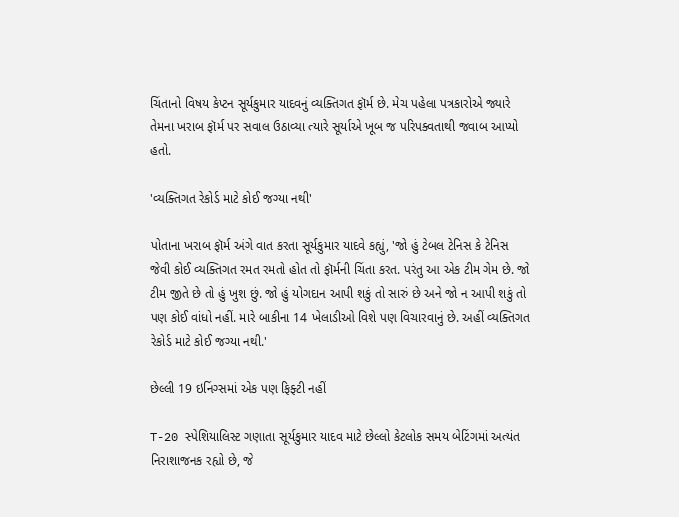ચિંતાનો વિષય કેપ્ટન સૂર્યકુમાર યાદવનું વ્યક્તિગત ફૉર્મ છે. મેચ પહેલા પત્રકારોએ જ્યારે તેમના ખરાબ ફૉર્મ પર સવાલ ઉઠાવ્યા ત્યારે સૂર્યાએ ખૂબ જ પરિપક્વતાથી જવાબ આપ્યો હતો.

'વ્યક્તિગત રેકોર્ડ માટે કોઈ જગ્યા નથી'

પોતાના ખરાબ ફૉર્મ અંગે વાત કરતા સૂર્યકુમાર યાદવે કહ્યું, 'જો હું ટેબલ ટેનિસ કે ટેનિસ જેવી કોઈ વ્યક્તિગત રમત રમતો હોત તો ફૉર્મની ચિંતા કરત. પરંતુ આ એક ટીમ ગેમ છે. જો ટીમ જીતે છે તો હું ખુશ છું. જો હું યોગદાન આપી શકું તો સારું છે અને જો ન આપી શકું તો પણ કોઈ વાંધો નહીં. મારે બાકીના 14 ખેલાડીઓ વિશે પણ વિચારવાનું છે. અહીં વ્યક્તિગત રેકોર્ડ માટે કોઈ જગ્યા નથી.'

છેલ્લી 19 ઇનિંગ્સમાં એક પણ ફિફ્ટી નહીં

T-20 સ્પેશિયાલિસ્ટ ગણાતા સૂર્યકુમાર યાદવ માટે છેલ્લો કેટલોક સમય બેટિંગમાં અત્યંત નિરાશાજનક રહ્યો છે, જે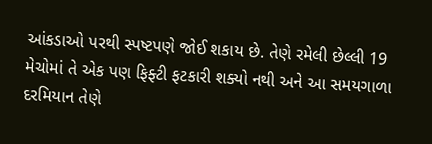આંકડાઓ પરથી સ્પષ્ટપણે જોઈ શકાય છે. તેણે રમેલી છેલ્લી 19 મેચોમાં તે એક પણ ફિફ્ટી ફટકારી શક્યો નથી અને આ સમયગાળા દરમિયાન તેણે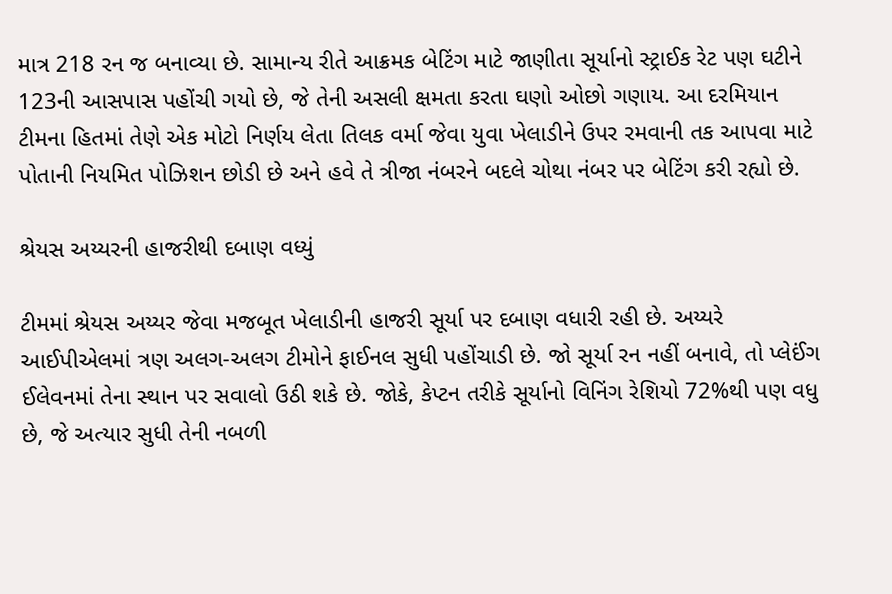માત્ર 218 રન જ બનાવ્યા છે. સામાન્ય રીતે આક્રમક બેટિંગ માટે જાણીતા સૂર્યાનો સ્ટ્રાઈક રેટ પણ ઘટીને 123ની આસપાસ પહોંચી ગયો છે, જે તેની અસલી ક્ષમતા કરતા ઘણો ઓછો ગણાય. આ દરમિયાન ટીમના હિતમાં તેણે એક મોટો નિર્ણય લેતા તિલક વર્મા જેવા યુવા ખેલાડીને ઉપર રમવાની તક આપવા માટે પોતાની નિયમિત પોઝિશન છોડી છે અને હવે તે ત્રીજા નંબરને બદલે ચોથા નંબર પર બેટિંગ કરી રહ્યો છે.

શ્રેયસ અય્યરની હાજરીથી દબાણ વધ્યું

ટીમમાં શ્રેયસ અય્યર જેવા મજબૂત ખેલાડીની હાજરી સૂર્યા પર દબાણ વધારી રહી છે. અય્યરે આઈપીએલમાં ત્રણ અલગ-અલગ ટીમોને ફાઈનલ સુધી પહોંચાડી છે. જો સૂર્યા રન નહીં બનાવે, તો પ્લેઈંગ ઈલેવનમાં તેના સ્થાન પર સવાલો ઉઠી શકે છે. જોકે, કેપ્ટન તરીકે સૂર્યાનો વિનિંગ રેશિયો 72%થી પણ વધુ છે, જે અત્યાર સુધી તેની નબળી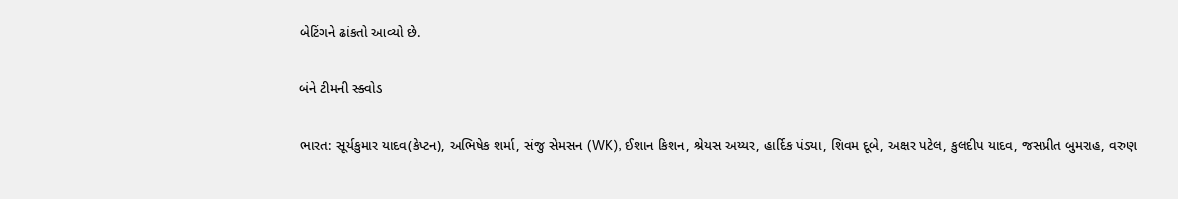બેટિંગને ઢાંકતો આવ્યો છે.

બંને ટીમની સ્ક્વોડ

ભારત: સૂર્યકુમાર યાદવ(કેપ્ટન), અભિષેક શર્મા, સંજુ સેમસન (WK), ઈશાન કિશન, શ્રેયસ અય્યર, હાર્દિક પંડ્યા, શિવમ દૂબે, અક્ષર પટેલ, કુલદીપ યાદવ, જસપ્રીત બુમરાહ, વરુણ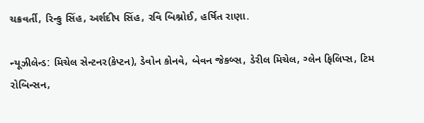ચક્રવર્તી, રિન્કુ સિંહ, અર્શદીપ સિંહ, રવિ બિશ્નોઈ, હર્ષિત રાણા.

ન્યૂઝીલેન્ડ: મિચેલ સેન્ટનર(કેપ્ટન), ડેવોન કોનવે, બેવન જેકબ્સ, ડેરીલ મિચેલ, ગ્લેન ફિલિપ્સ, ટિમ રોબિન્સન,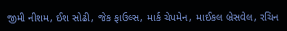જીમી નીશમ, ઈશ સોઢી, જેક ફાઉલ્સ, માર્ક ચેપમેન, માઈકલ બ્રેસવેલ, રચિન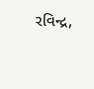રવિન્દ્ર,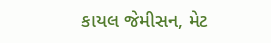કાયલ જેમીસન, મેટ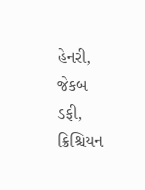હેનરી, જેકબ ડફી, ક્રિશ્ચિયન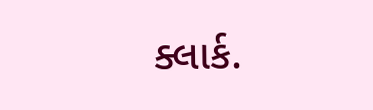ક્લાર્ક.